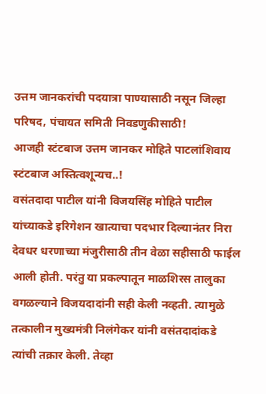उत्तम जानकरांची पदयात्रा पाण्यासाठी नसून जिल्हा परिषद, पंचायत समिती निवडणुकीसाठी!
आजही स्टंटबाज उत्तम जानकर मोहिते पाटलांशिवाय स्टंटबाज अस्तित्वशून्यच..!
वसंतदादा पाटील यांनी विजयसिंह मोहिते पाटील यांच्याकडे इरिगेशन खात्याचा पदभार दिल्यानंतर निरा देवधर धरणाच्या मंजुरीसाठी तीन वेळा सहीसाठी फाईल आली होती. परंतु या प्रकल्पातून माळशिरस तालुका वगळल्याने विजयदादांनी सही केली नव्हती. त्यामुळे तत्कालीन मुख्यमंत्री निलंगेकर यांनी वसंतदादांकडे त्यांची तक्रार केली. तेव्हा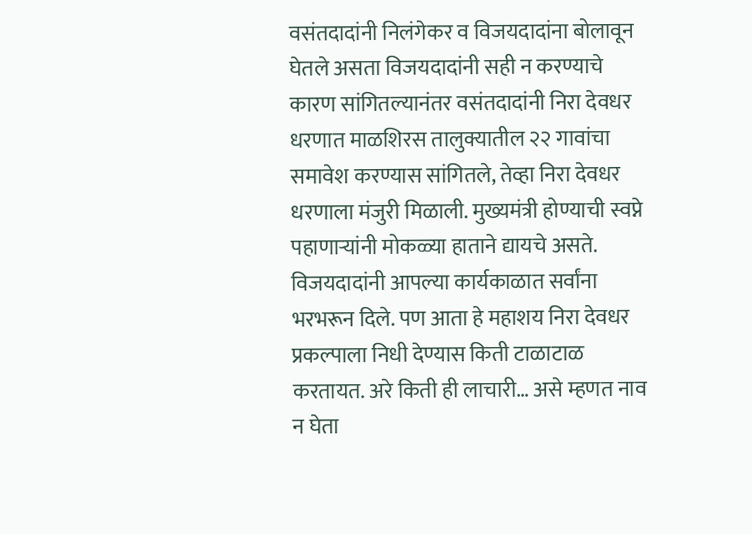वसंतदादांनी निलंगेकर व विजयदादांना बोलावून घेतले असता विजयदादांनी सही न करण्याचे कारण सांगितल्यानंतर वसंतदादांनी निरा देवधर धरणात माळशिरस तालुक्यातील २२ गावांचा समावेश करण्यास सांगितले, तेव्हा निरा देवधर धरणाला मंजुरी मिळाली. मुख्यमंत्री होण्याची स्वप्ने पहाणाऱ्यांनी मोकळ्या हाताने द्यायचे असते. विजयदादांनी आपल्या कार्यकाळात सर्वांना भरभरून दिले. पण आता हे महाशय निरा देवधर प्रकल्पाला निधी देण्यास किती टाळाटाळ करतायत. अरे किती ही लाचारी… असे म्हणत नाव न घेता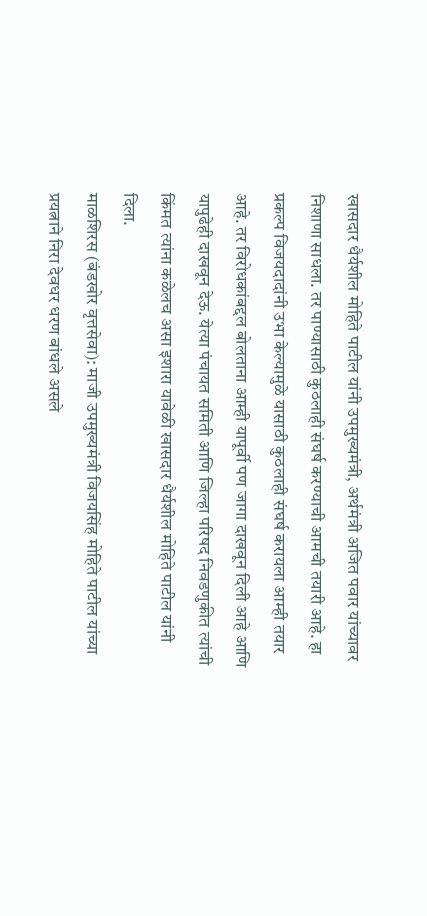खासदार धैर्यशील मोहिते पाटील यांनी उपमुख्यमंत्री, अर्थमंत्री अजित पवार यांच्यावर निशाणा साधला. तर पाण्यासाठी कुठलाही संघर्ष करण्याची आमची तयारी आहे. हा प्रकल्प विजयदादांनी उभा केल्यामुळे यासाठी कुठलाही संघर्ष करायला आम्ही तयार आहे. तर विरोधकांबद्दल बोलताना आम्ही यापूर्वी पण जागा दाखवून दिली आहे आणि यापुढेही दाखवून देऊ. येत्या पंचायत समिती आणि जिल्हा परिषद निवडणुकीत त्यांची किंमत त्यांना कळेलच असा इशारा यावेळी खासदार धैर्यशील मोहिते पाटील यांनी दिला.
माळशिरस (बंडखोर वृत्तसेवा): माजी उपमुख्यमंत्री विजयसिंह मोहिते पाटील यांच्या प्रयत्नाने निरा देवधर धरण बांधले असले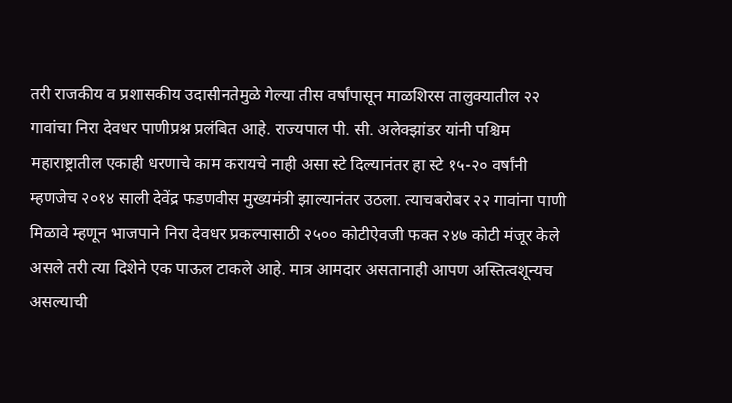तरी राजकीय व प्रशासकीय उदासीनतेमुळे गेल्या तीस वर्षांपासून माळशिरस तालुक्यातील २२ गावांचा निरा देवधर पाणीप्रश्न प्रलंबित आहे. राज्यपाल पी. सी. अलेक्झांडर यांनी पश्चिम महाराष्ट्रातील एकाही धरणाचे काम करायचे नाही असा स्टे दिल्यानंतर हा स्टे १५-२० वर्षांनी म्हणजेच २०१४ साली देवेंद्र फडणवीस मुख्यमंत्री झाल्यानंतर उठला. त्याचबरोबर २२ गावांना पाणी मिळावे म्हणून भाजपाने निरा देवधर प्रकल्पासाठी २५०० कोटीऐवजी फक्त २४७ कोटी मंजूर केले असले तरी त्या दिशेने एक पाऊल टाकले आहे. मात्र आमदार असतानाही आपण अस्तित्वशून्यच असल्याची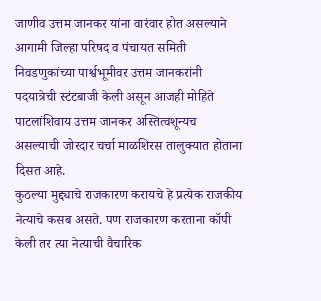जाणीव उत्तम जानकर यांना वारंवार होत असल्याने आगामी जिल्हा परिषद व पंचायत समिती निवडणुकांच्या पार्श्वभूमीवर उत्तम जानकरांनी पदयात्रेची स्टंटबाजी केली असून आजही मोहिते पाटलांशिवाय उत्तम जानकर अस्तित्वशून्यच असल्याची जोरदार चर्चा माळशिरस तालुक्यात होताना दिसत आहे.
कुठल्या मुद्द्याचे राजकारण करायचे हे प्रत्येक राजकीय नेत्याचे कसब असते. पण राजकारण करताना कॉपी केली तर त्या नेत्याची वैचारिक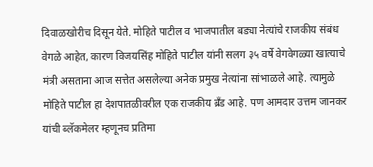दिवाळखोरीच दिसून येते. मोहिते पाटील व भाजपातील बड्या नेत्यांचे राजकीय संबंध वेगळे आहेत, कारण विजयसिंह मोहिते पाटील यांनी सलग ३५ वर्षे वेगवेगळ्या खात्याचे मंत्री असताना आज सत्तेत असलेल्या अनेक प्रमुख नेत्यांना सांभाळले आहे. त्यामुळे मोहिते पाटील हा देशपातळीवरील एक राजकीय ब्रँड आहे. पण आमदार उत्तम जानकर यांची ब्लॅकमेलर म्हणूनच प्रतिमा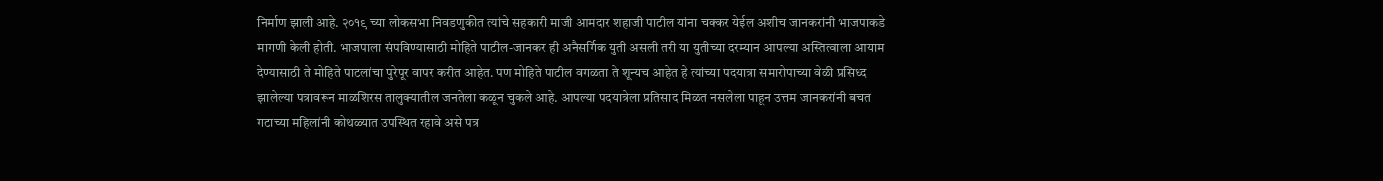निर्माण झाली आहे. २०१९ च्या लोकसभा निवडणुकीत त्यांचे सहकारी माजी आमदार शहाजी पाटील यांना चक्कर येईल अशीच जानकरांनी भाजपाकडे मागणी केली होती. भाजपाला संपविण्यासाठी मोहिते पाटील-जानकर ही अनैसर्गिक युती असली तरी या युतीच्या दरम्यान आपल्या अस्तित्वाला आयाम देण्यासाठी ते मोहिते पाटलांचा पुरेपूर वापर करीत आहेत. पण मोहिते पाटील वगळता ते शून्यच आहेत हे त्यांच्या पदयात्रा समारोपाच्या वेळी प्रसिध्द झालेल्या पत्रावरून माळशिरस तालुक्यातील जनतेला कळून चुकले आहे. आपल्या पदयात्रेला प्रतिसाद मिळत नसलेला पाहून उत्तम जानकरांनी बचत गटाच्या महिलांनी कोथळ्यात उपस्थित रहावे असे पत्र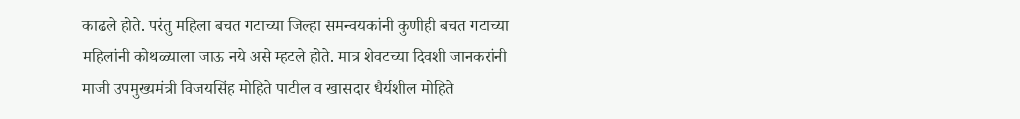काढले होते. परंतु महिला बचत गटाच्या जिल्हा समन्वयकांनी कुणीही बचत गटाच्या महिलांनी कोथळ्याला जाऊ नये असे म्हटले होते. मात्र शेवटच्या दिवशी जानकरांनी माजी उपमुख्यमंत्री विजयसिंह मोहिते पाटील व खासदार धैर्यशील मोहिते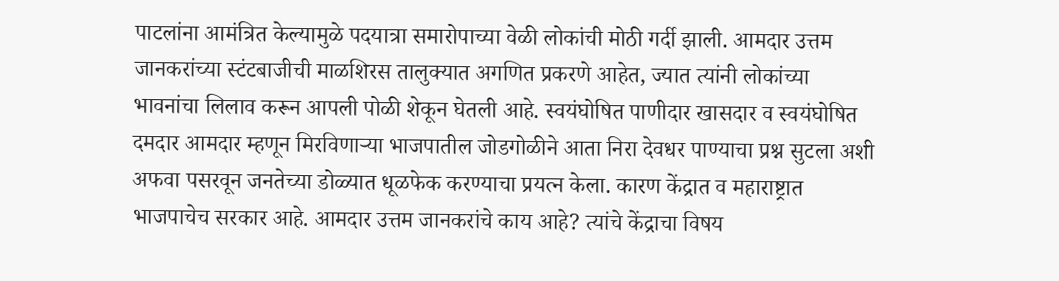पाटलांना आमंत्रित केल्यामुळे पदयात्रा समारोपाच्या वेळी लोकांची मोठी गर्दी झाली. आमदार उत्तम जानकरांच्या स्टंटबाजीची माळशिरस तालुक्यात अगणित प्रकरणे आहेत, ज्यात त्यांनी लोकांच्या भावनांचा लिलाव करून आपली पोळी शेकून घेतली आहे. स्वयंघोषित पाणीदार खासदार व स्वयंघोषित दमदार आमदार म्हणून मिरविणाऱ्या भाजपातील जोडगोळीने आता निरा देवधर पाण्याचा प्रश्न सुटला अशी अफवा पसरवून जनतेच्या डोळ्यात धूळफेक करण्याचा प्रयत्न केला. कारण केंद्रात व महाराष्ट्रात भाजपाचेच सरकार आहे. आमदार उत्तम जानकरांचे काय आहे? त्यांचे केंद्राचा विषय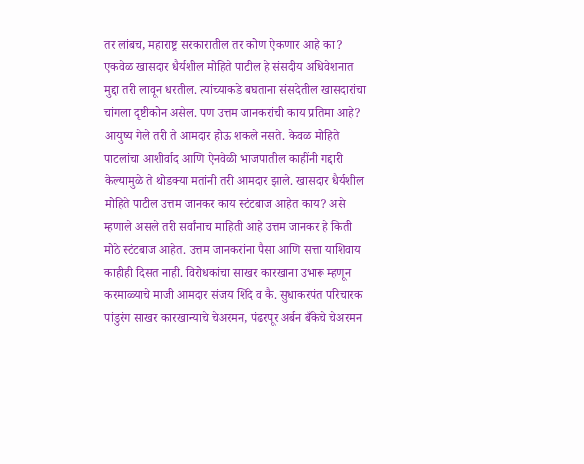तर लांबच, महाराष्ट्र सरकारातील तर कोण ऐकणार आहे का? एकवेळ खासदार धैर्यशील मोहिते पाटील हे संसदीय अधिवेशनात मुद्दा तरी लावून धरतील. त्यांच्याकडे बघताना संसदेतील खासदारांचा चांगला दृष्टीकोन असेल. पण उत्तम जानकरांची काय प्रतिमा आहे? आयुष्य गेले तरी ते आमदार होऊ शकले नसते. केवळ मोहिते पाटलांचा आशीर्वाद आणि ऐनवेळी भाजपातील काहींनी गद्दारी केल्यामुळे ते थोडक्या मतांनी तरी आमदार झाले. खासदार धैर्यशील मोहिते पाटील उत्तम जानकर काय स्टंटबाज आहेत काय? असे म्हणाले असले तरी सर्वांनाच माहिती आहे उत्तम जानकर हे किती मोठे स्टंटबाज आहेत. उत्तम जानकरांना पैसा आणि सत्ता याशिवाय काहीही दिसत नाही. विरोधकांचा साखर कारखाना उभारू म्हणून करमाळ्याचे माजी आमदार संजय शिंदे व कै. सुधाकरपंत परिचारक पांडुरंग साखर कारखान्याचे चेअरमन, पंढरपूर अर्बन बँकेचे चेअरमन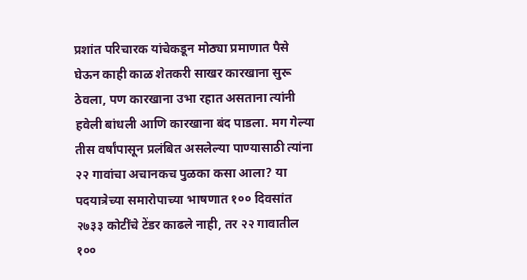प्रशांत परिचारक यांचेकडून मोठ्या प्रमाणात पैसे घेऊन काही काळ शेतकरी साखर कारखाना सुरू ठेवला, पण कारखाना उभा रहात असताना त्यांनी हवेली बांधली आणि कारखाना बंद पाडला. मग गेल्या तीस वर्षांपासून प्रलंबित असलेल्या पाण्यासाठी त्यांना २२ गावांचा अचानकच पुळका कसा आला? या पदयात्रेच्या समारोपाच्या भाषणात १०० दिवसांत २७३३ कोटींचे टेंडर काढले नाही, तर २२ गावातील १००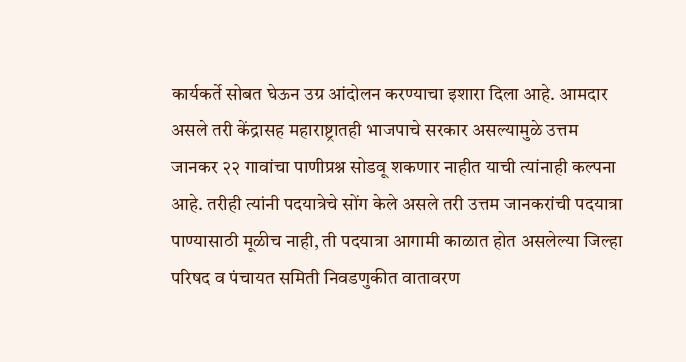कार्यकर्ते सोबत घेऊन उग्र आंदोलन करण्याचा इशारा दिला आहे. आमदार असले तरी केंद्रासह महाराष्ट्रातही भाजपाचे सरकार असल्यामुळे उत्तम जानकर २२ गावांचा पाणीप्रश्न सोडवू शकणार नाहीत याची त्यांनाही कल्पना आहे. तरीही त्यांनी पदयात्रेचे सोंग केले असले तरी उत्तम जानकरांची पदयात्रा पाण्यासाठी मूळीच नाही, ती पदयात्रा आगामी काळात होत असलेल्या जिल्हा परिषद व पंचायत समिती निवडणुकीत वातावरण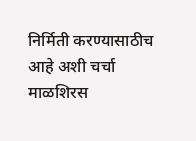निर्मिती करण्यासाठीच आहे अशी चर्चा माळशिरस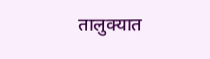तालुक्यात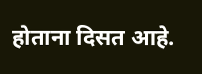होताना दिसत आहे.